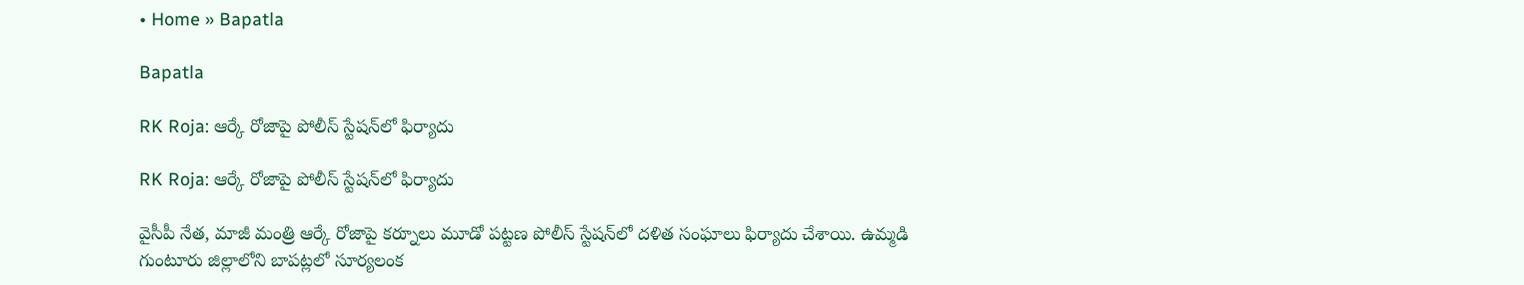• Home » Bapatla

Bapatla

RK Roja: ఆర్కే రోజాపై పోలీస్ స్టేషన్‌లో ఫిర్యాదు

RK Roja: ఆర్కే రోజాపై పోలీస్ స్టేషన్‌లో ఫిర్యాదు

వైసీపీ నేత, మాజీ మంత్రి ఆర్కే రోజాపై కర్నూలు మూడో పట్టణ పోలీస్ స్టేషన్‌లో దళిత సంఘాలు ఫిర్యాదు చేశాయి. ఉమ్మడి గుంటూరు జిల్లాలోని బాపట్లలో సూర్యలంక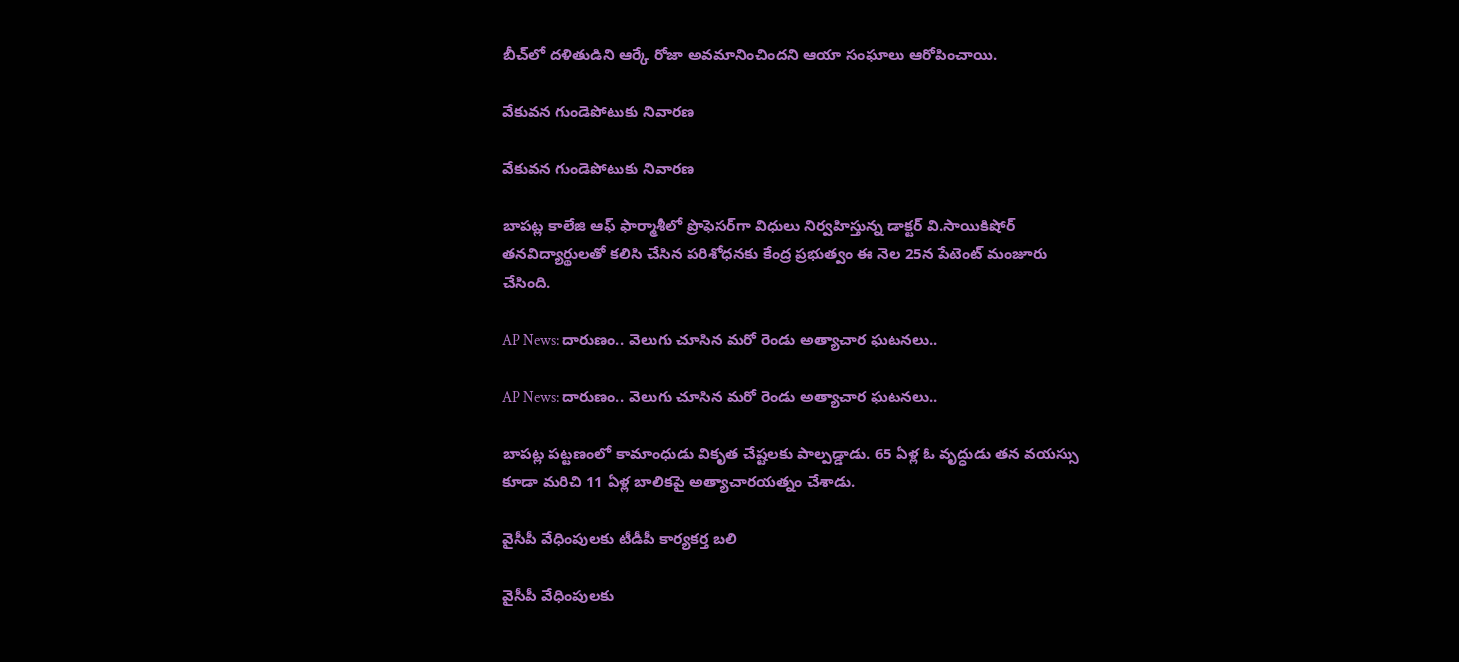బీచ్‌లో దళితుడిని ఆర్కే రోజా అవమానించిందని ఆయా సంఘాలు ఆరోపించాయి.

వేకువన గుండెపోటుకు నివారణ

వేకువన గుండెపోటుకు నివారణ

బాపట్ల కాలేజి ఆఫ్‌ ఫార్మాశీలో ప్రొఫెసర్‌గా విధులు నిర్వహిస్తున్న డాక్టర్‌ వి.సాయికిషోర్‌ తనవిద్యార్థులతో కలిసి చేసిన పరిశోధనకు కేంద్ర ప్రభుత్వం ఈ నెల 25న పేటెంట్‌ మంజూరు చేసింది.

AP News: దారుణం.. వెలుగు చూసిన మరో రెండు అత్యాచార ఘటనలు..

AP News: దారుణం.. వెలుగు చూసిన మరో రెండు అత్యాచార ఘటనలు..

బాపట్ల పట్టణంలో కామాంధుడు వికృత చేష్టలకు పాల్పడ్డాడు. 65 ఏళ్ల ఓ వృద్ధుడు తన వయస్సు కూడా మరిచి 11 ఏళ్ల బాలికపై అత్యాచారయత్నం చేశాడు.

వైసీపీ వేధింపులకు టీడీపీ కార్యకర్త బలి

వైసీపీ వేధింపులకు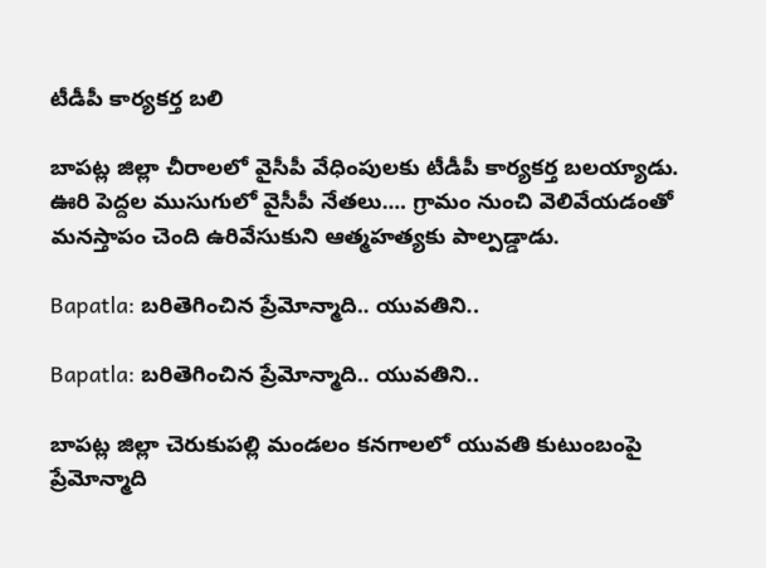టీడీపీ కార్యకర్త బలి

బాపట్ల జిల్లా చీరాలలో వైసీపీ వేధింపులకు టీడీపీ కార్యకర్త బలయ్యాడు. ఊరి పెద్దల ముసుగులో వైసీపీ నేతలు.... గ్రామం నుంచి వెలివేయడంతో మనస్తాపం చెంది ఉరివేసుకుని ఆత్మహత్యకు పాల్పడ్డాడు.

Bapatla: బరితెగించిన ప్రేమోన్మాది.. యువతిని..

Bapatla: బరితెగించిన ప్రేమోన్మాది.. యువతిని..

బాపట్ల జిల్లా చెరుకుపల్లి మండలం కనగాలలో యువతి కుటుంబంపై ప్రేమోన్మాది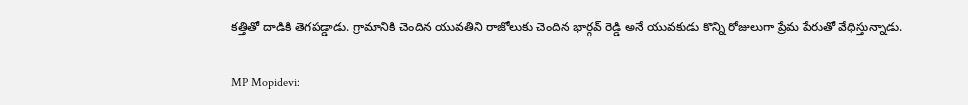కత్తితో దాడికి తెగపడ్డాడు. గ్రామానికి చెందిన యువతిని రాజోలుకు చెందిన భార్గవ్ రెడ్డి అనే యువకుడు కొన్ని రోజులుగా ప్రేమ పేరుతో వేధిస్తున్నాడు.

MP Mopidevi: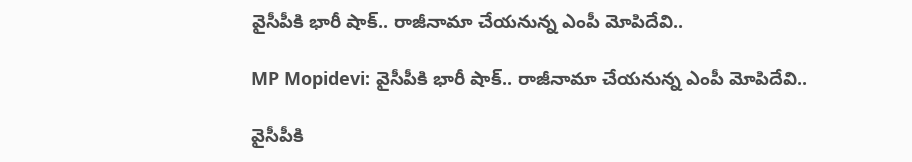వైసీపీకి భారీ షాక్.. రాజీనామా చేయనున్న ఎంపీ మోపిదేవి..

MP Mopidevi: వైసీపీకి భారీ షాక్.. రాజీనామా చేయనున్న ఎంపీ మోపిదేవి..

వైసీపీకి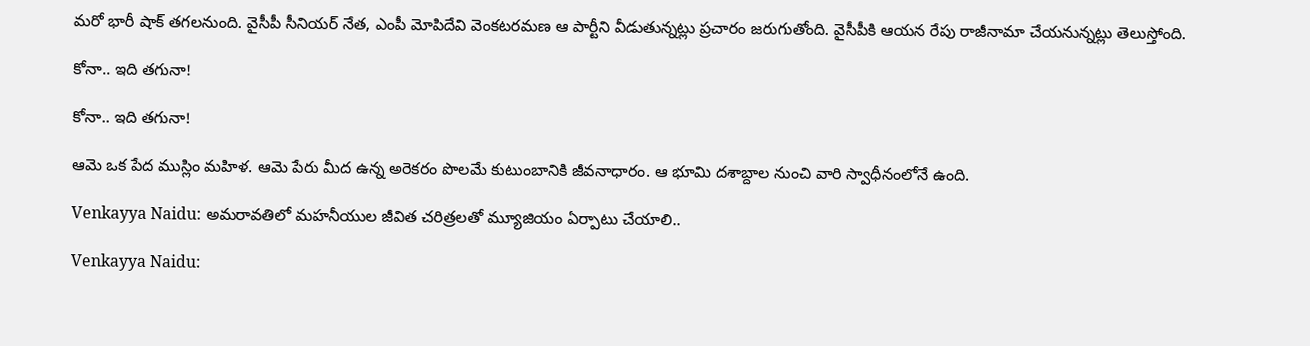మరో భారీ షాక్ తగలనుంది. వైసీపీ సీనియర్ నేత, ఎంపీ మోపిదేవి వెంకటరమణ ఆ పార్టీని వీడుతున్నట్లు ప్రచారం జరుగుతోంది. వైసీపీకి ఆయన రేపు రాజీనామా చేయనున్నట్లు తెలుస్తోంది.

కోనా.. ఇది తగునా!

కోనా.. ఇది తగునా!

ఆమె ఒక పేద ముస్లిం మహిళ. ఆమె పేరు మీద ఉన్న అరెకరం పొలమే కుటుంబానికి జీవనాధారం. ఆ భూమి దశాబ్దాల నుంచి వారి స్వాధీనంలోనే ఉంది.

Venkayya Naidu: అమరావతిలో మహనీయుల జీవిత చరిత్రలతో మ్యూజియం ఏర్పాటు చేయాలి..

Venkayya Naidu: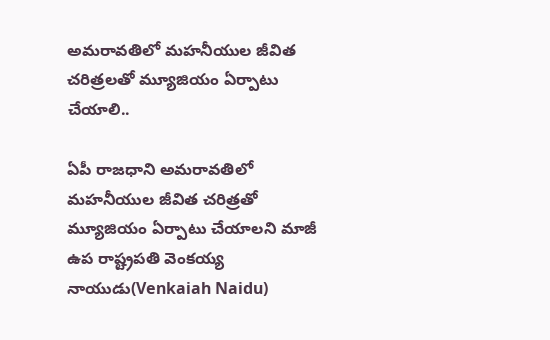అమరావతిలో మహనీయుల జీవిత చరిత్రలతో మ్యూజియం ఏర్పాటు చేయాలి..

ఏపీ రాజధాని అమరావతిలో మహనీయుల జీవిత చరిత్రతో మ్యూజియం ఏర్పాటు చేయాలని మాజీ ఉప రాష్ట్రపతి వెంకయ్య నాయుడు(Venkaiah Naidu)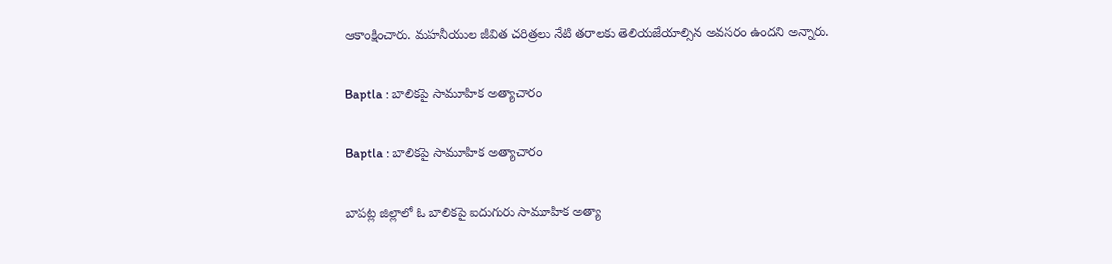ఆకాంక్షించారు. మహనీయుల జీవిత చరిత్రలు నేటి తరాలకు తెలియజేయాల్సిన అవసరం ఉందని అన్నారు.

Baptla : బాలికపై సామూహిక అత్యాచారం

Baptla : బాలికపై సామూహిక అత్యాచారం

బాపట్ల జిల్లాలో ఓ బాలికపై ఐదుగురు సామూహిక అత్యా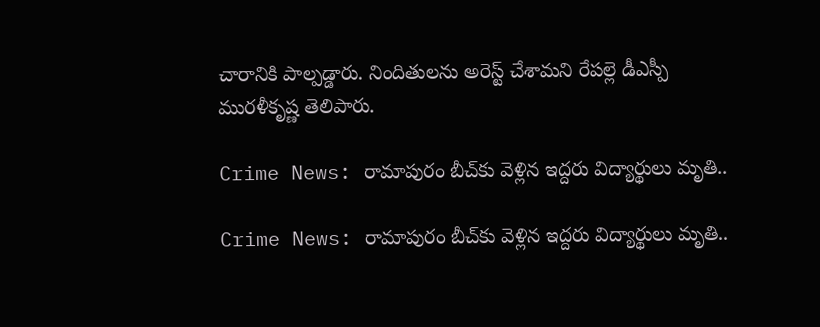చారానికి పాల్పడ్డారు. నిందితులను అరెస్ట్‌ చేశామని రేపల్లె డీఎస్పీ మురళీకృష్ణ తెలిపారు.

Crime News: రామాపురం బీచ్‌కు వెళ్లిన ఇద్దరు విద్యార్థులు మృతి..

Crime News: రామాపురం బీచ్‌కు వెళ్లిన ఇద్దరు విద్యార్థులు మృతి..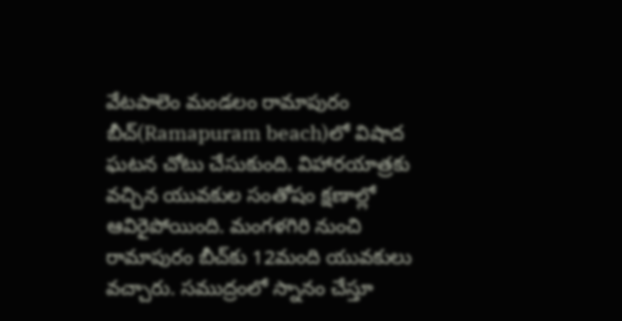వేటపాలెం మండలం రామాపురం బీచ్‌(Ramapuram beach)లో విషాద ఘటన చోటు చేసుకుంది. విహారయాత్రకు వచ్చిన యువకుల సంతోషం క్షణాల్లో ఆవిరైపోయింది. మంగళగిరి నుంచి రామాపురం బీచ్‌కు 12మంది యువకులు వచ్చారు. సముద్రంలో స్నానం చేస్తూ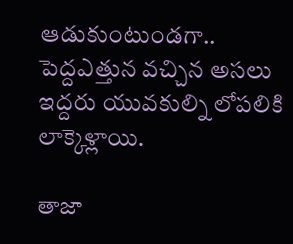ఆడుకుంటుండగా.. పెద్దఎత్తున వచ్చిన అసలు ఇద్దరు యువకుల్ని లోపలికి లాక్కెళ్లాయి.

తాజా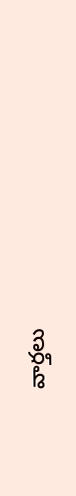వార్తలు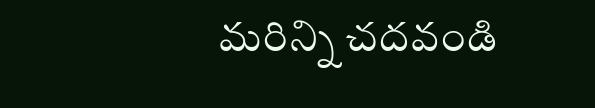మరిన్ని చదవండి